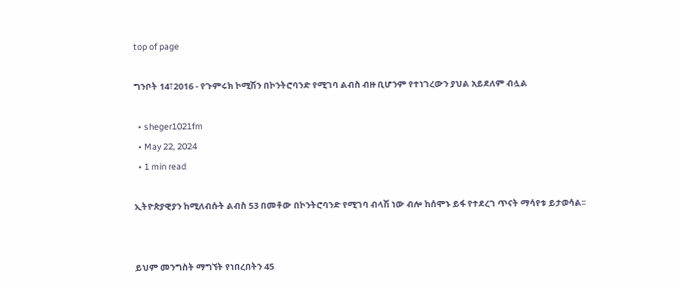top of page

ግንቦት 14፣2016 - የጉምሩክ ኮሚሽን በኮንትሮባንድ የሚገባ ልብስ ብዙ ቢሆንም የተነገረውን ያህል አይደለም ብሏል

  • sheger1021fm
  • May 22, 2024
  • 1 min read

ኢትዮጵያዊያን ከሚለብሱት ልብስ 53 በመቶው በኮንትሮባንድ የሚገባ ብላሽ ነው ብሎ ከሰሞኑ ይፋ የተደረገ ጥናት ማሳየቱ ይታወሳል፡፡


ይህም መንግስት ማግኘት የነበረበትን 45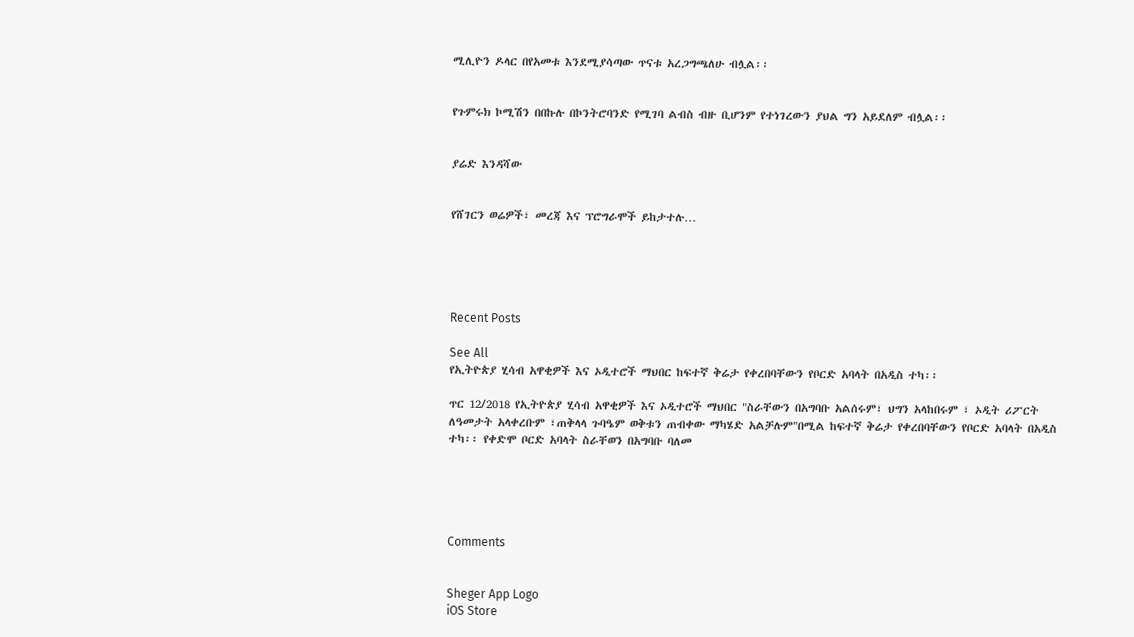ሚሊዮን ዶላር በየአመቱ እንደሚያሳጣው ጥናቱ አረጋግጫለሁ ብሏል፡፡


የጉምሩክ ኮሚሽን በበኩሉ በኮንትሮባንድ የሚገባ ልብስ ብዙ ቢሆንም የተነገረውን ያህል ግን አይደለም ብሏል፡፡


ያሬድ እንዳሻው


የሸገርን ወሬዎች፣ መረጃ እና ፕሮግራሞች ይከታተሉ…





Recent Posts

See All
የኢትዮጵያ ሂሳብ አዋቂዎች እና ኦዲተሮች ማህበር ከፍተኛ ቅሬታ የቀረበባቸውን የቦርድ አባላት በአዲስ ተካ፡፡

ጥር 12/2018 የኢትዮጵያ ሂሳብ አዋቂዎች እና ኦዲተሮች ማህበር "ስራቸውን በአግባቡ አልሰሩም፣ ህግን አላከበሩም ፣ ኦዲት ሪፖርት ለዓመታት አላቀረቡም ፣ጠቅላላ ጉባዔም ወቅቱን ጠብቀው ማካሄድ አልቻሉም"በሚል ከፍተኛ ቅሬታ የቀረበባቸውን የቦርድ አባላት በአዲስ ተካ፡፡ የቀድሞ ቦርድ አባላት ስራቸወን በአግባቡ ባለመ





Comments


Sheger App Logo
iOS Store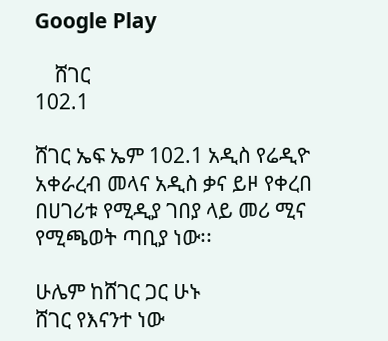Google Play

    ሸገር
102.1

ሸገር ኤፍ ኤም 102.1 አዲስ የሬዲዮ አቀራረብ መላና አዲስ ቃና ይዞ የቀረበ በሀገሪቱ የሚዲያ ገበያ ላይ መሪ ሚና የሚጫወት ጣቢያ ነው፡፡

ሁሌም ከሸገር ጋር ሁኑ
ሸገር የእናንተ ነው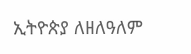ኢትዮጵያ ለዘለዓለም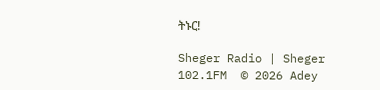ትኑር!

Sheger Radio | Sheger 102.1FM  © 2026 Adey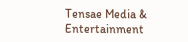Tensae Media & Entertainment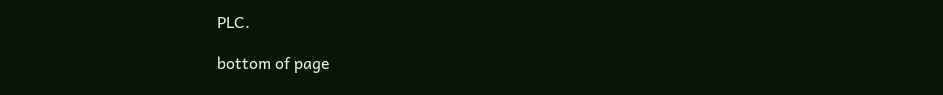PLC.

bottom of page